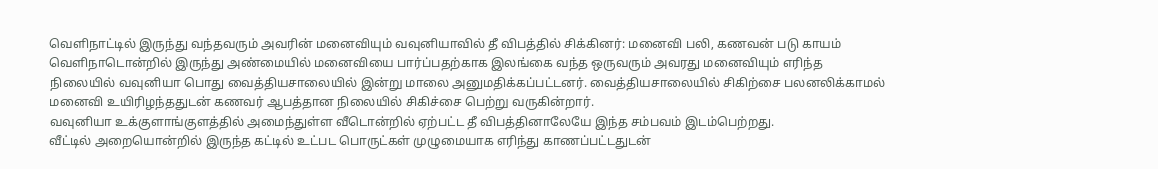வெளிநாட்டில் இருந்து வந்தவரும் அவரின் மனைவியும் வவுனியாவில் தீ விபத்தில் சிக்கினர்: மனைவி பலி, கணவன் படு காயம்
வெளிநாடொன்றில் இருந்து அண்மையில் மனைவியை பார்ப்பதற்காக இலங்கை வந்த ஒருவரும் அவரது மனைவியும் எரிந்த நிலையில் வவுனியா பொது வைத்தியசாலையில் இன்று மாலை அனுமதிக்கப்பட்டனர். வைத்தியசாலையில் சிகிற்சை பலனலிக்காமல் மனைவி உயிரிழந்ததுடன் கணவர் ஆபத்தான நிலையில் சிகிச்சை பெற்று வருகின்றார்.
வவுனியா உக்குளாங்குளத்தில் அமைந்துள்ள வீடொன்றில் ஏற்பட்ட தீ விபத்தினாலேயே இந்த சம்பவம் இடம்பெற்றது.
வீட்டில் அறையொன்றில் இருந்த கட்டில் உட்பட பொருட்கள் முழுமையாக எரிந்து காணப்பட்டதுடன்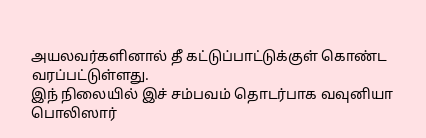அயலவர்களினால் தீ கட்டுப்பாட்டுக்குள் கொண்ட வரப்பட்டுள்ளது.
இந் நிலையில் இச் சம்பவம் தொடர்பாக வவுனியா பொலிஸார்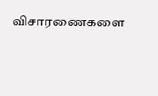விசாரணைகளை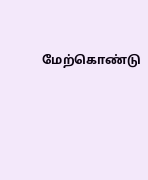மேற்கொண்டு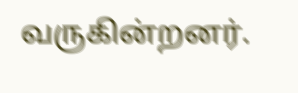வருகின்றனர்.